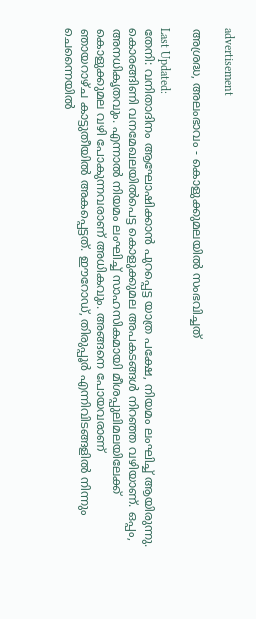advertisement

അശ്രദ്ധ, അലംഭാവം - കൊളുക്കുമലയില്‍ സംഭവിച്ചത്

Last Updated:
തേനി: വനിതാദിനം ആഘോഷിക്കാന്‍ പുറപ്പെട്ട യാത്ര പക്ഷേ, നിയമം ലംഘിച്ച് ആയിരുന്നു. കൊരങ്ങിണി വനമേഖലയില്‍പെട്ട കൊളുക്കുമല അപകടങ്ങള്‍ നിറഞ്ഞ വഴിയാണ്. ഒപ്പം, അനധികൃതവും. എന്നാല്‍ നിയമം ലംഘിച്ച് സാഹസികമായി മീശപ്പുലിമലയിലേക്ക് കൊളുക്കുമല വഴി പോകുന്നവരാണ് അധികവും. അങ്ങനെ പോയവരാണ്
ഞായറാഴ്ച കാട്ടുതീയില്‍ അകപ്പെട്ടത്. ഈറോഡ്, തിരുപ്പൂര്‍ എന്നിവിടങ്ങളില്‍ നിന്നും ചെന്നൈയില്‍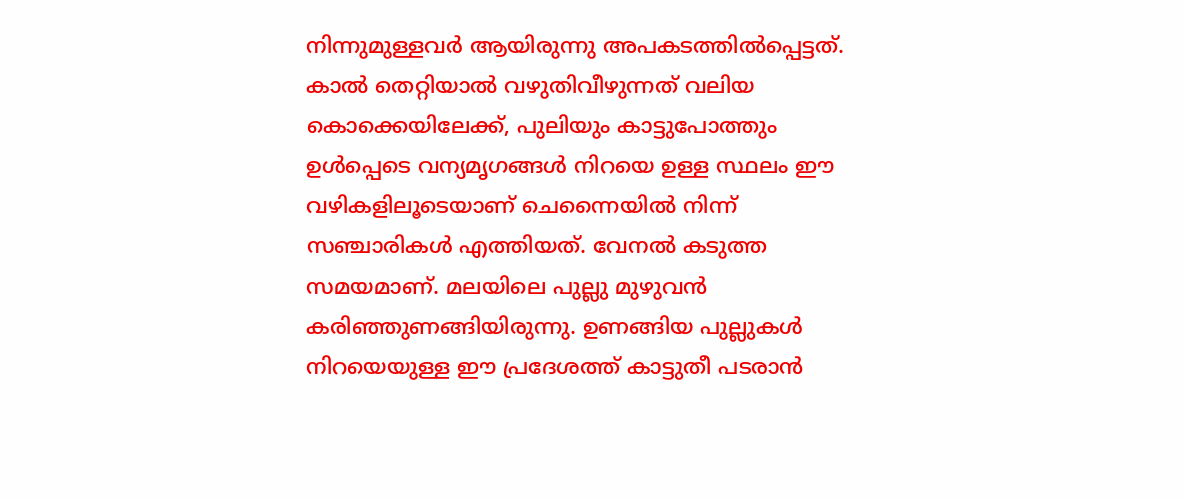നിന്നുമുള്ളവര്‍ ആയിരുന്നു അപകടത്തില്‍പ്പെട്ടത്.
കാല്‍ തെറ്റിയാല്‍ വഴുതിവീഴുന്നത് വലിയ കൊക്കെയിലേക്ക്, പുലിയും കാട്ടുപോത്തും ഉള്‍പ്പെടെ വന്യമൃഗങ്ങള്‍ നിറയെ ഉള്ള സ്ഥലം ഈ വഴികളിലൂടെയാണ് ചെന്നൈയില്‍ നിന്ന് സഞ്ചാരികള്‍ എത്തിയത്. വേനല്‍ കടുത്ത സമയമാണ്. മലയിലെ പുല്ലു മുഴുവന്‍ കരിഞ്ഞുണങ്ങിയിരുന്നു. ഉണങ്ങിയ പുല്ലുകള്‍ നിറയെയുള്ള ഈ പ്രദേശത്ത് കാട്ടുതീ പടരാന്‍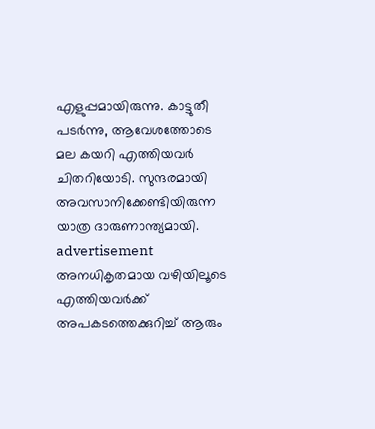എളുപ്പമായിരുന്നു. കാട്ടുതീ പടര്‍ന്നു, ആവേശത്തോടെ മല കയറി എത്തിയവര്‍ ചിതറിയോടി. സുന്ദരമായി അവസാനിക്കേണ്ടിയിരുന്ന യാത്ര ദാരുണാന്ത്യമായി.
advertisement
അനധികൃതമായ വഴിയിലൂടെ എത്തിയവര്‍ക്ക് അപകടത്തെക്കുറിച്ച് ആരും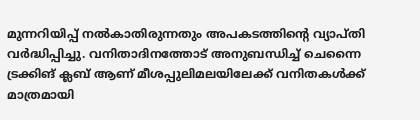മുന്നറിയിപ്പ് നല്‍കാതിരുന്നതും അപകടത്തിന്‍റെ വ്യാപ്തി വര്‍ദ്ധിപ്പിച്ചു. വനിതാദിനത്തോട് അനുബന്ധിച്ച് ചെന്നൈ ട്രക്കിങ് ക്ലബ് ആണ് മീശപ്പുലിമലയിലേക്ക് വനിതകള്‍ക്ക് മാത്രമായി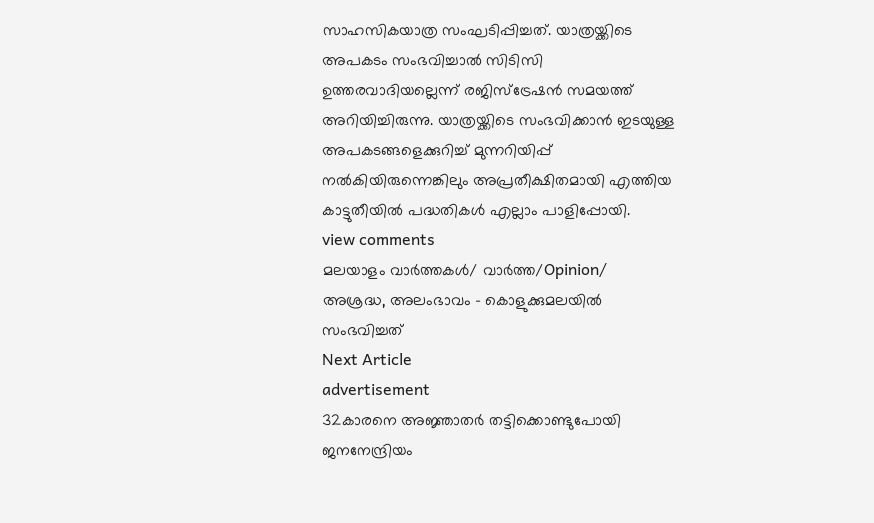സാഹസികയാത്ര സംഘടിപ്പിച്ചത്. യാത്രയ്ക്കിടെ അപകടം സംഭവിച്ചാല്‍ സിടിസി ഉത്തരവാദിയല്ലെന്ന് രജിസ്ട്രേഷന്‍ സമയത്ത് അറിയിച്ചിരുന്നു. യാത്രയ്ക്കിടെ സംഭവിക്കാന്‍ ഇടയുള്ള അപകടങ്ങളെക്കുറിച്ച് മുന്നറിയിപ്പ് നല്‍കിയിരുന്നെങ്കിലും അപ്രതീക്ഷിതമായി എത്തിയ കാട്ടുതീയില്‍ പദ്ധതികള്‍ എല്ലാം പാളിപ്പോയി.
view comments
മലയാളം വാർത്തകൾ/ വാർത്ത/Opinion/
അശ്രദ്ധ, അലംഭാവം - കൊളുക്കുമലയില്‍ സംഭവിച്ചത്
Next Article
advertisement
32കാരനെ അജ്ഞാതർ തട്ടിക്കൊണ്ടുപോയി ജനനേന്ദ്രിയം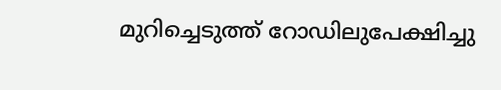മുറിച്ചെടുത്ത് റോഡിലുപേക്ഷിച്ചു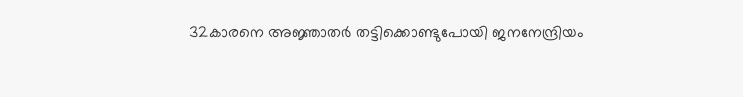32കാരനെ അജ്ഞാതർ തട്ടിക്കൊണ്ടുപോയി ജനനേന്ദ്രിയം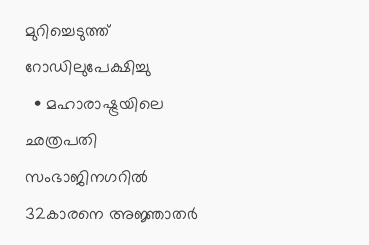മുറിച്ചെടുത്ത് റോഡിലുപേക്ഷിച്ചു
  • മഹാരാഷ്ട്രയിലെ ഛത്രപതി സംഭാജിനഗറിൽ 32കാരനെ അജ്ഞാതർ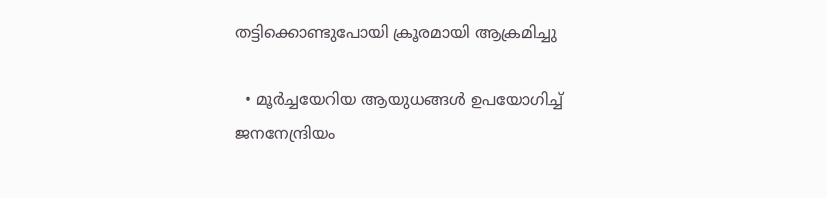തട്ടിക്കൊണ്ടുപോയി ക്രൂരമായി ആക്രമിച്ചു

  • മൂർച്ചയേറിയ ആയുധങ്ങൾ ഉപയോഗിച്ച് ജനനേന്ദ്രിയം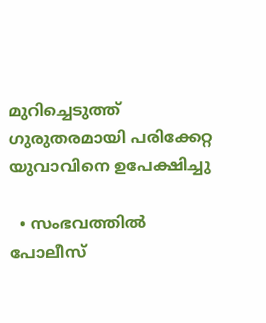മുറിച്ചെടുത്ത് ഗുരുതരമായി പരിക്കേറ്റ യുവാവിനെ ഉപേക്ഷിച്ചു

  • സംഭവത്തിൽ പോലീസ്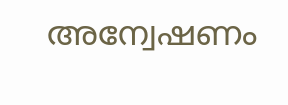അന്വേഷണം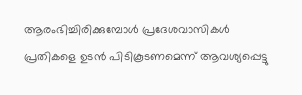ആരംഭിച്ചിരിക്കുമ്പോൾ പ്രദേശവാസികൾ പ്രതികളെ ഉടൻ പിടികൂടണമെന്ന് ആവശ്യപ്പെട്ടു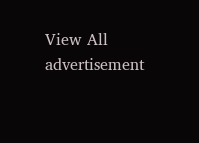View All
advertisement